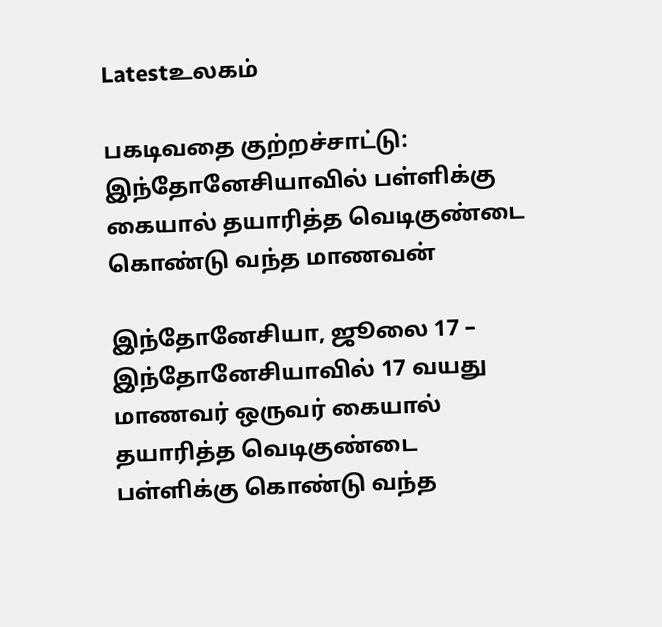Latestஉலகம்

பகடிவதை குற்றச்சாட்டு: இந்தோனேசியாவில் பள்ளிக்கு கையால் தயாரித்த வெடிகுண்டை கொண்டு வந்த மாணவன்

இந்தோனேசியா, ஜூலை 17 – இந்தோனேசியாவில் 17 வயது மாணவர் ஒருவர் கையால் தயாரித்த வெடிகுண்டை பள்ளிக்கு கொண்டு வந்த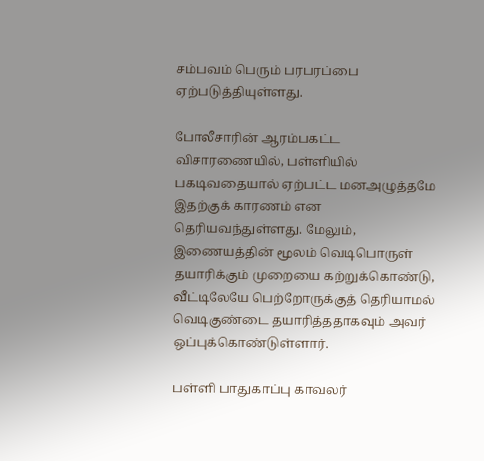சம்பவம் பெரும் பரபரப்பை ஏற்படுத்தியுள்ளது.

போலீசாரின் ஆரம்பகட்ட விசாரணையில், பள்ளியில் பகடிவதையால் ஏற்பட்ட மனஅழுத்தமே இதற்குக் காரணம் என தெரியவந்துள்ளது. மேலும், இணையத்தின் மூலம் வெடிபொருள் தயாரிக்கும் முறையை கற்றுக்கொண்டு, வீட்டிலேயே பெற்றோருக்குத் தெரியாமல் வெடிகுண்டை தயாரித்ததாகவும் அவர் ஒப்புக்கொண்டுள்ளார்.

பள்ளி பாதுகாப்பு காவலர்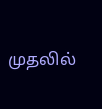முதலில்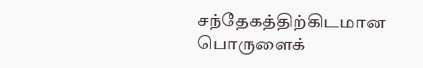சந்தேகத்திற்கிடமான பொருளைக்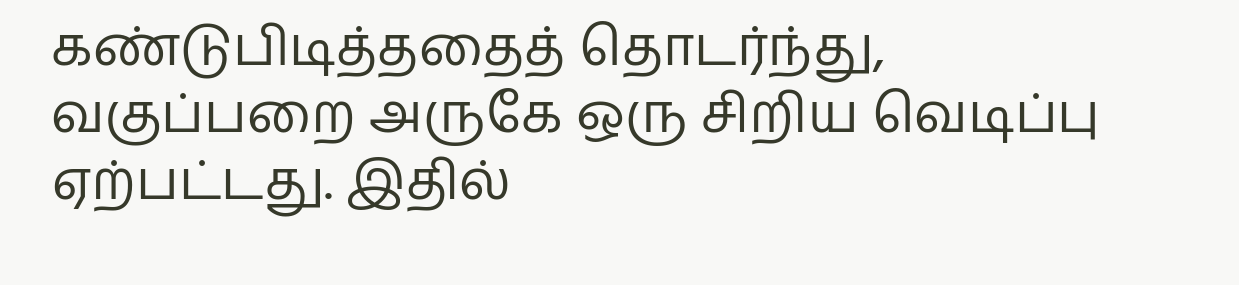கண்டுபிடித்ததைத் தொடர்ந்து, வகுப்பறை அருகே ஒரு சிறிய வெடிப்பு ஏற்பட்டது. இதில்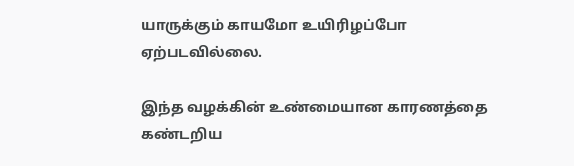யாருக்கும் காயமோ உயிரிழப்போ ஏற்படவில்லை.

இந்த வழக்கின் உண்மையான காரணத்தை கண்டறிய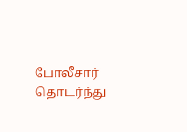போலீசார் தொடர்ந்து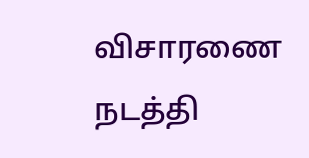விசாரணை நடத்தி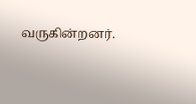வருகின்றனர்.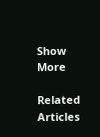Show More

Related Articles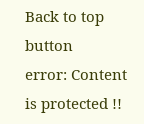Back to top button
error: Content is protected !!